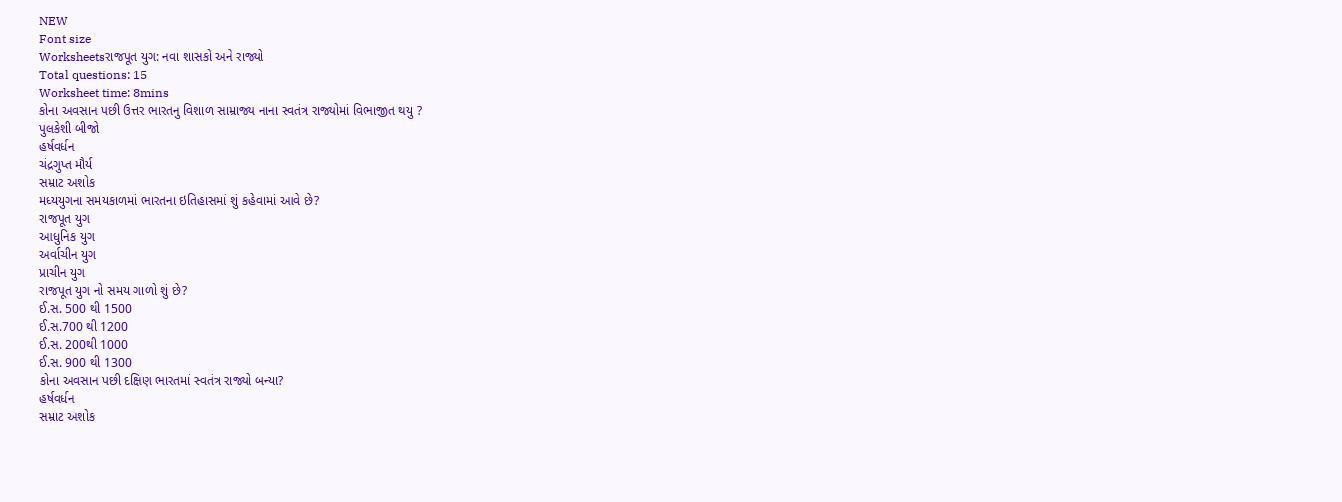NEW
Font size
Worksheetsરાજપૂત યુગ: નવા શાસકો અને રાજ્યો
Total questions: 15
Worksheet time: 8mins
કોના અવસાન પછી ઉત્તર ભારતનુ વિશાળ સામ્રાજ્ય નાના સ્વતંત્ર રાજ્યોમાં વિભાજીત થયુ ?
પુલકેશી બીજો
હર્ષવર્ધન
ચંદ્રગુપ્ત મૌર્ય
સમ્રાટ અશોક
મધ્યયુગના સમયકાળમાં ભારતના ઇતિહાસમાં શું કહેવામાં આવે છે?
રાજપૂત યુગ
આધુનિક યુગ
અર્વાચીન યુગ
પ્રાચીન યુગ
રાજપૂત યુગ નો સમય ગાળો શું છે?
ઈ.સ. 500 થી 1500
ઈ.સ.700 થી 1200
ઈ.સ. 200થી 1000
ઈ.સ. 900 થી 1300
કોના અવસાન પછી દક્ષિણ ભારતમાં સ્વતંત્ર રાજ્યો બન્યા?
હર્ષવર્ધન
સમ્રાટ અશોક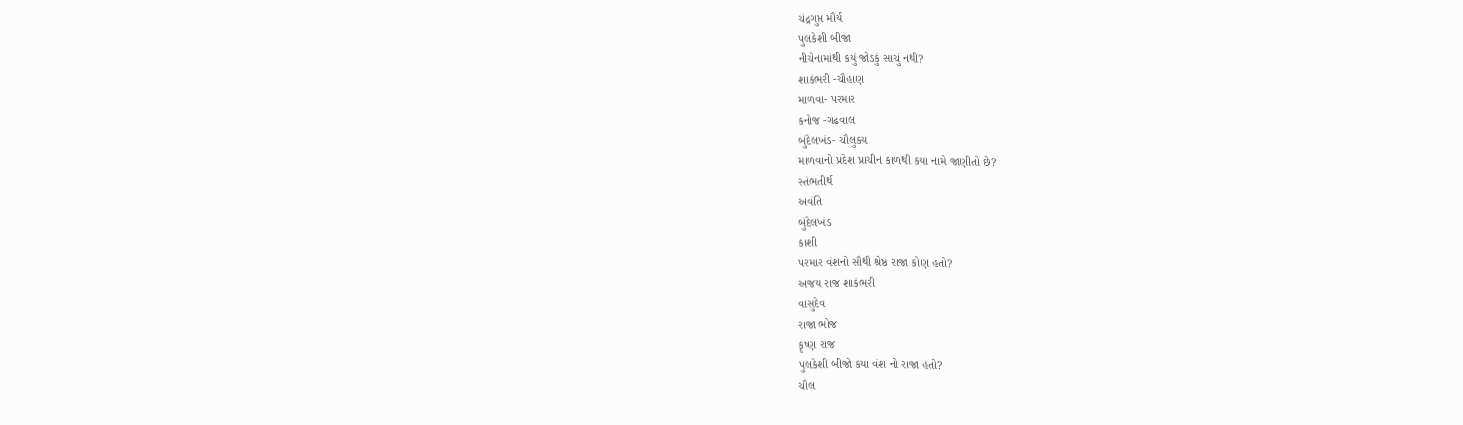ચંદ્રગુપ્ત મૌર્ય
પુલકેશી બીજા
નીચેનામાંથી કયું જોડકું સાચું નથી?
શાકંભરી -ચૌહાણ
માળવા- પરમાર
કનોજ -ગઢવાલ
બુંદેલખંડ- ચૌલુક્ય
માળવાનો પ્રદેશ પ્રાચીન કાળથી કયા નામે જાણીતો છે?
સ્તંભતીર્થ
અવંતિ
બુંદેલખંડ
કાશી
પરમાર વંશનો સૌથી શ્રેષ્ઠ રાજા કોણ હતો?
અજય રાજ શાકંભરી
વાસુદેવ
રાજા ભોજ
કૃષ્ણ રાજ
પુલકેશી બીજો કયા વંશ નો રાજા હતો?
ચૌલ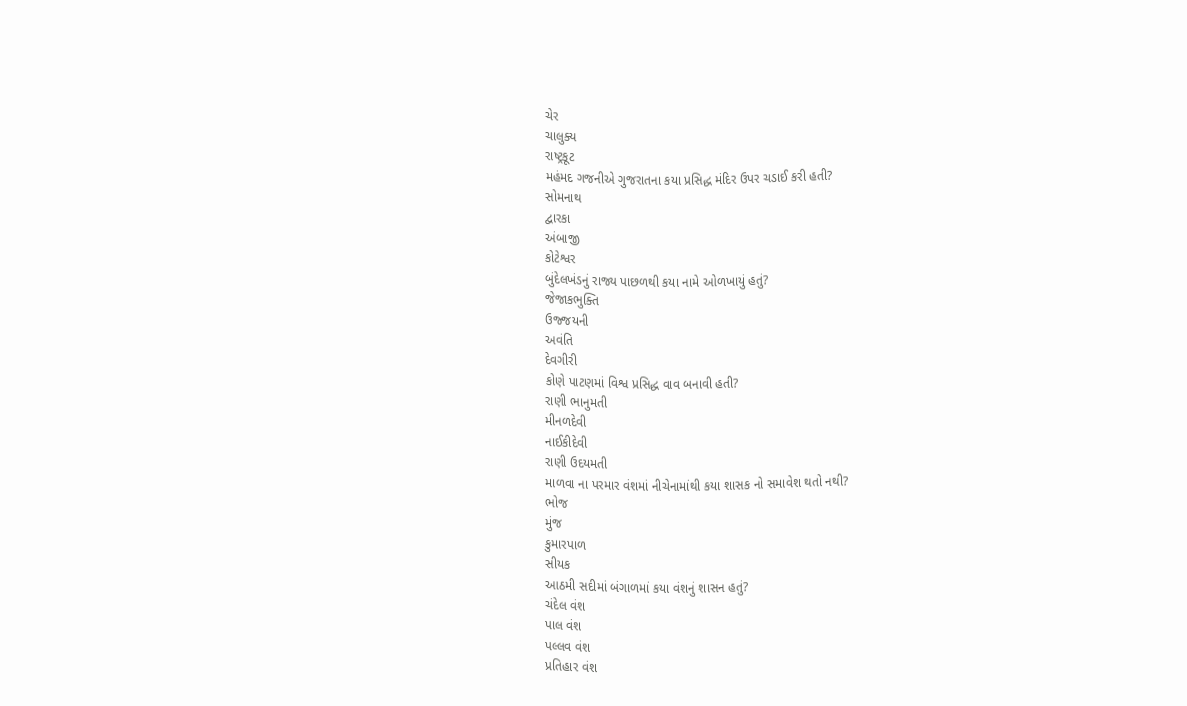ચેર
ચાલુક્ય
રાષ્ટ્રકૂટ
મહંમદ ગજનીએ ગુજરાતના કયા પ્રસિદ્ધ મંદિર ઉપર ચડાઈ કરી હતી?
સોમનાથ
દ્વારકા
અંબાજી
કોટેશ્વર
બુંદેલખંડનું રાજ્ય પાછળથી કયા નામે ઓળખાયું હતું?
જેજાકભુક્તિ
ઉજ્જયની
અવંતિ
દેવગીરી
કોણે પાટણમાં વિશ્વ પ્રસિદ્ધ વાવ બનાવી હતી?
રાણી ભાનુમતી
મીનળદેવી
નાઈકીદેવી
રાણી ઉદયમતી
માળવા ના પરમાર વંશમાં નીચેનામાંથી કયા શાસક નો સમાવેશ થતો નથી?
ભોજ
મુંજ
કુમારપાળ
સીયક
આઠમી સદીમાં બંગાળમાં કયા વંશનું શાસન હતું?
ચંદેલ વંશ
પાલ વંશ
પલ્લવ વંશ
પ્રતિહાર વંશ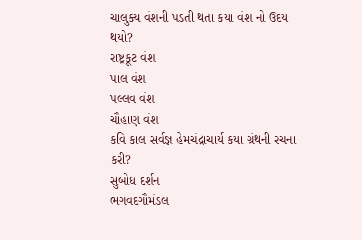ચાલુક્ય વંશની પડતી થતા કયા વંશ નો ઉદય થયો?
રાષ્ટ્રકૂટ વંશ
પાલ વંશ
પલ્લવ વંશ
ચૌહાણ વંશ
કવિ કાલ સર્વજ્ઞ હેમચંદ્રાચાર્ય કયા ગ્રંથની રચના કરી?
સુબોધ દર્શન
ભગવદગૌમંડલ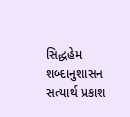સિદ્ધહેમ શબ્દાનુશાસન
સત્યાર્થ પ્રકાશ